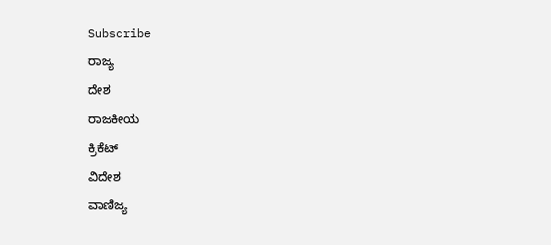Subscribe
ರಾಜ್ಯ
ದೇಶ
ರಾಜಕೀಯ
ಕ್ರಿಕೆಟ್
ವಿದೇಶ
ವಾಣಿಜ್ಯ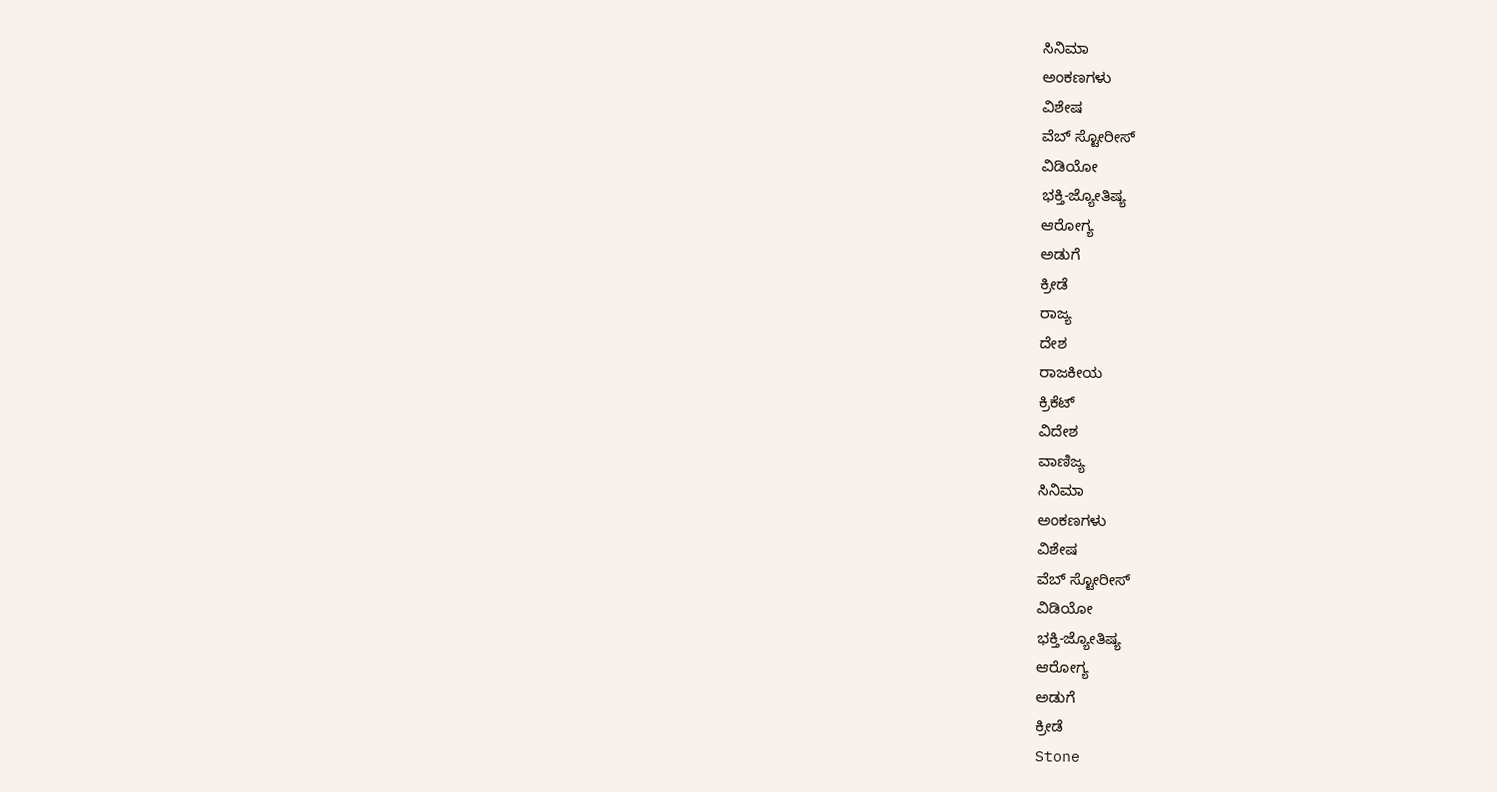ಸಿನಿಮಾ
ಅಂಕಣಗಳು
ವಿಶೇಷ
ವೆಬ್ ಸ್ಟೋರೀಸ್
ವಿಡಿಯೋ
ಭಕ್ತಿ-ಜ್ಯೋತಿಷ್ಯ
ಆರೋಗ್ಯ
ಅಡುಗೆ
ಕ್ರೀಡೆ
ರಾಜ್ಯ
ದೇಶ
ರಾಜಕೀಯ
ಕ್ರಿಕೆಟ್
ವಿದೇಶ
ವಾಣಿಜ್ಯ
ಸಿನಿಮಾ
ಅಂಕಣಗಳು
ವಿಶೇಷ
ವೆಬ್ ಸ್ಟೋರೀಸ್
ವಿಡಿಯೋ
ಭಕ್ತಿ-ಜ್ಯೋತಿಷ್ಯ
ಆರೋಗ್ಯ
ಅಡುಗೆ
ಕ್ರೀಡೆ
Stone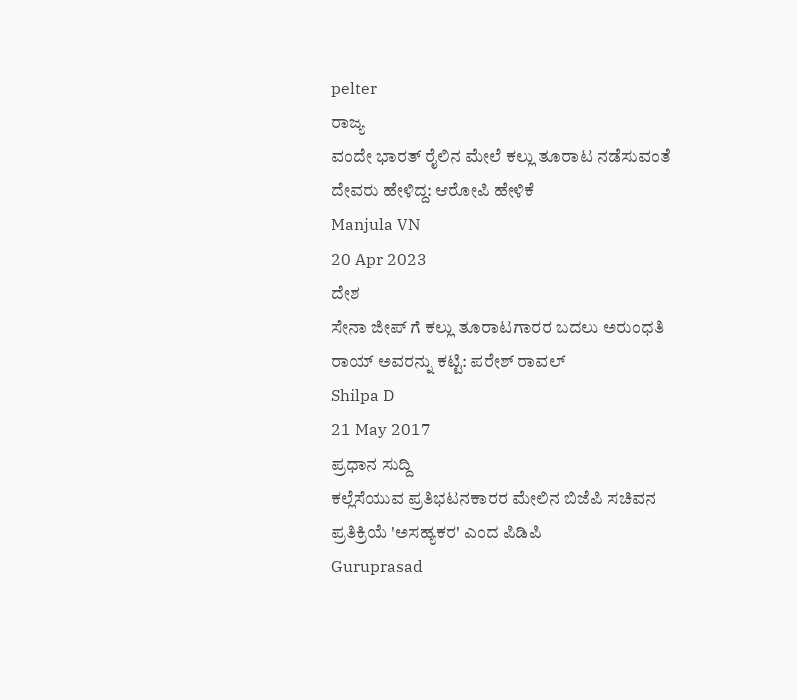pelter
ರಾಜ್ಯ
ವಂದೇ ಭಾರತ್ ರೈಲಿನ ಮೇಲೆ ಕಲ್ಲು ತೂರಾಟ ನಡೆಸುವಂತೆ ದೇವರು ಹೇಳಿದ್ದ: ಆರೋಪಿ ಹೇಳಿಕೆ
Manjula VN
20 Apr 2023
ದೇಶ
ಸೇನಾ ಜೀಪ್ ಗೆ ಕಲ್ಲು ತೂರಾಟಗಾರರ ಬದಲು ಅರುಂಧತಿ ರಾಯ್ ಅವರನ್ನು ಕಟ್ಟಿ: ಪರೇಶ್ ರಾವಲ್
Shilpa D
21 May 2017
ಪ್ರಧಾನ ಸುದ್ದಿ
ಕಲ್ಲೆಸೆಯುವ ಪ್ರತಿಭಟನಕಾರರ ಮೇಲಿನ ಬಿಜೆಪಿ ಸಚಿವನ ಪ್ರತಿಕ್ರಿಯೆ 'ಅಸಹ್ಯಕರ' ಎಂದ ಪಿಡಿಪಿ
Guruprasad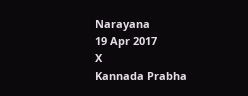Narayana
19 Apr 2017
X
Kannada Prabha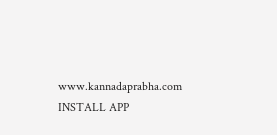www.kannadaprabha.com
INSTALL APP